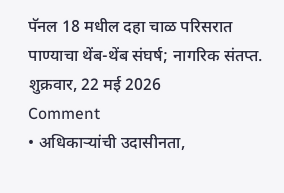पॅनल 18 मधील दहा चाळ परिसरात पाण्याचा थेंब-थेंब संघर्ष; नागरिक संतप्त.
शुक्रवार, 22 मई 2026
Comment
• अधिकाऱ्यांची उदासीनता,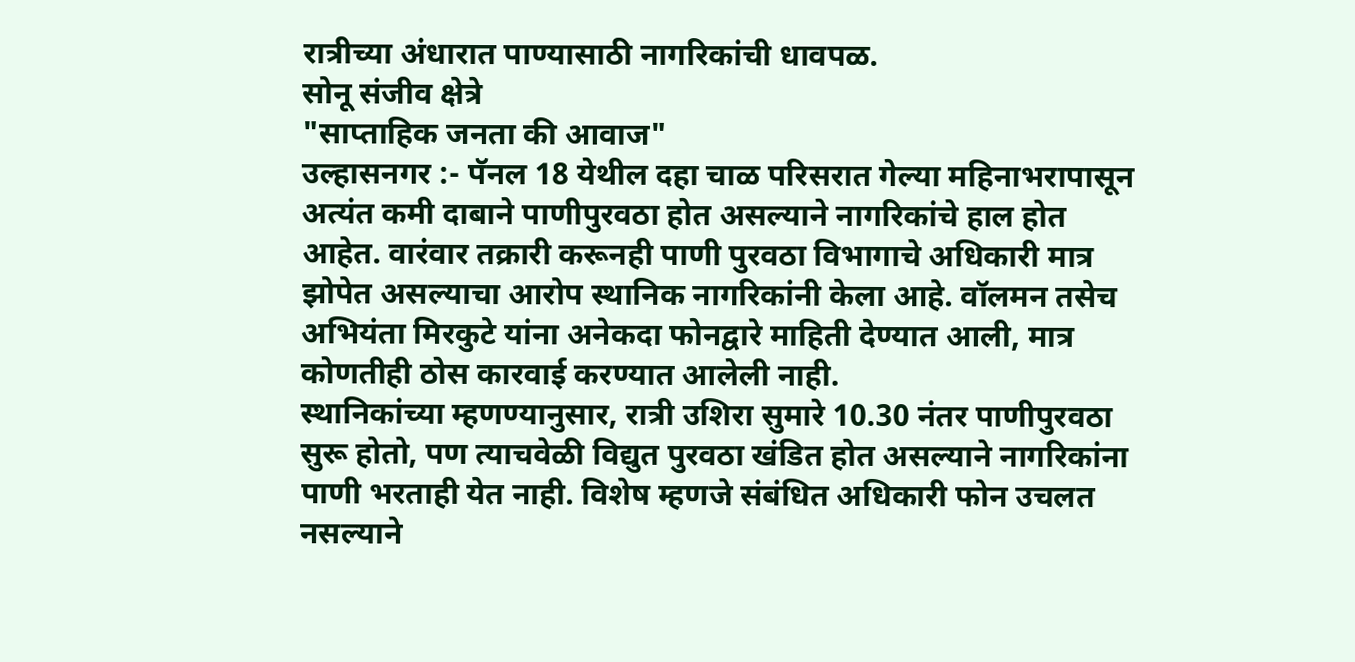रात्रीच्या अंधारात पाण्यासाठी नागरिकांची धावपळ.
सोनू संजीव क्षेत्रे
"साप्ताहिक जनता की आवाज"
उल्हासनगर :- पॅनल 18 येथील दहा चाळ परिसरात गेल्या महिनाभरापासून अत्यंत कमी दाबाने पाणीपुरवठा होत असल्याने नागरिकांचे हाल होत आहेत. वारंवार तक्रारी करूनही पाणी पुरवठा विभागाचे अधिकारी मात्र झोपेत असल्याचा आरोप स्थानिक नागरिकांनी केला आहे. वॉलमन तसेच अभियंता मिरकुटे यांना अनेकदा फोनद्वारे माहिती देण्यात आली, मात्र कोणतीही ठोस कारवाई करण्यात आलेली नाही.
स्थानिकांच्या म्हणण्यानुसार, रात्री उशिरा सुमारे 10.30 नंतर पाणीपुरवठा सुरू होतो, पण त्याचवेळी विद्युत पुरवठा खंडित होत असल्याने नागरिकांना पाणी भरताही येत नाही. विशेष म्हणजे संबंधित अधिकारी फोन उचलत नसल्याने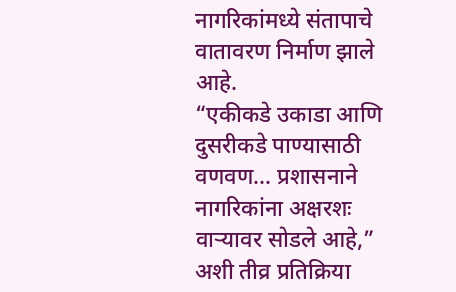नागरिकांमध्ये संतापाचे वातावरण निर्माण झाले आहे.
“एकीकडे उकाडा आणि दुसरीकडे पाण्यासाठी वणवण… प्रशासनाने नागरिकांना अक्षरशः वाऱ्यावर सोडले आहे,” अशी तीव्र प्रतिक्रिया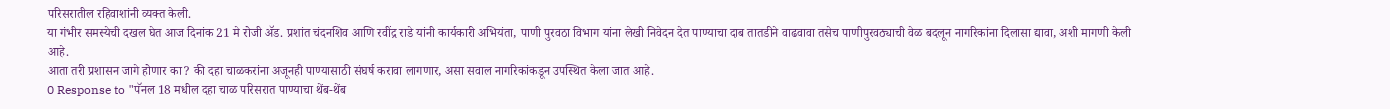परिसरातील रहिवाशांनी व्यक्त केली.
या गंभीर समस्येची दखल घेत आज दिनांक 21 मे रोजी ॲड. प्रशांत चंदनशिव आणि रवींद्र राडे यांनी कार्यकारी अभियंता, पाणी पुरवठा विभाग यांना लेखी निवेदन देत पाण्याचा दाब तातडीने वाढवावा तसेच पाणीपुरवठ्याची वेळ बदलून नागरिकांना दिलासा द्यावा, अशी मागणी केली आहे.
आता तरी प्रशासन जागे होणार का? की दहा चाळकरांना अजूनही पाण्यासाठी संघर्ष करावा लागणार, असा सवाल नागरिकांकडून उपस्थित केला जात आहे.
0 Response to "पॅनल 18 मधील दहा चाळ परिसरात पाण्याचा थेंब-थेंब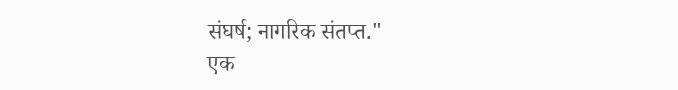संघर्ष; नागरिक संतप्त."
एक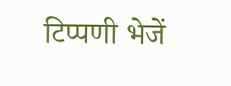टिप्पणी भेजें